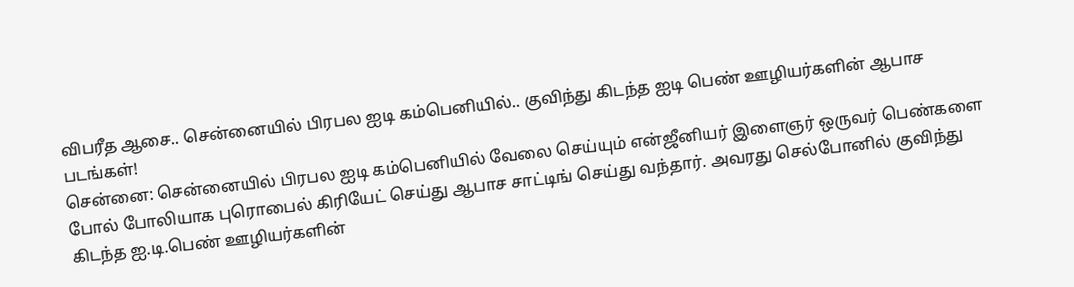விபரீத ஆசை.. சென்னையில் பிரபல ஐடி கம்பெனியில்.. குவிந்து கிடந்த ஐடி பெண் ஊழியர்களின் ஆபாச படங்கள்!
சென்னை: சென்னையில் பிரபல ஐடி கம்பெனியில் வேலை செய்யும் என்ஜீனியர் இளைஞர் ஒருவர் பெண்களை போல் போலியாக புரொபைல் கிரியேட் செய்து ஆபாச சாட்டிங் செய்து வந்தார். அவரது செல்போனில் குவிந்து கிடந்த ஐ.டி.பெண் ஊழியர்களின்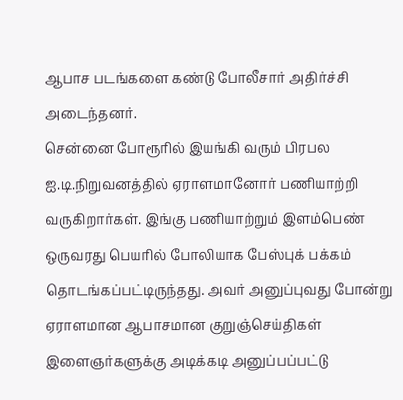ஆபாச படங்களை கண்டு போலீசார் அதிர்ச்சி அடைந்தனர்.
சென்னை போரூரில் இயங்கி வரும் பிரபல ஐ.டி.நிறுவனத்தில் ஏராளமானோர் பணியாற்றி வருகிறார்கள். இங்கு பணியாற்றும் இளம்பெண் ஒருவரது பெயரில் போலியாக பேஸ்புக் பக்கம் தொடங்கப்பட்டிருந்தது. அவர் அனுப்புவது போன்று ஏராளமான ஆபாசமான குறுஞ்செய்திகள் இளைஞர்களுக்கு அடிக்கடி அனுப்பப்பட்டு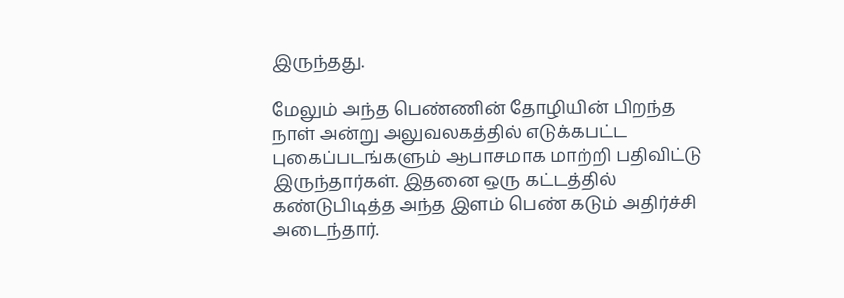இருந்தது.

மேலும் அந்த பெண்ணின் தோழியின் பிறந்த நாள் அன்று அலுவலகத்தில் எடுக்கபட்ட புகைப்படங்களும் ஆபாசமாக மாற்றி பதிவிட்டு இருந்தார்கள். இதனை ஒரு கட்டத்தில் கண்டுபிடித்த அந்த இளம் பெண் கடும் அதிர்ச்சி அடைந்தார்.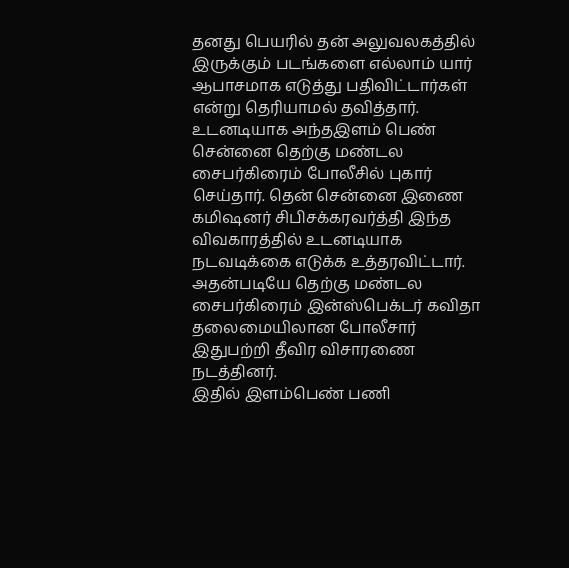தனது பெயரில் தன் அலுவலகத்தில் இருக்கும் படங்களை எல்லாம் யார் ஆபாசமாக எடுத்து பதிவிட்டார்கள் என்று தெரியாமல் தவித்தார்.
உடனடியாக அந்தஇளம் பெண் சென்னை தெற்கு மண்டல சைபர்கிரைம் போலீசில் புகார் செய்தார். தென் சென்னை இணை கமிஷனர் சிபிசக்கரவர்த்தி இந்த விவகாரத்தில் உடனடியாக நடவடிக்கை எடுக்க உத்தரவிட்டார். அதன்படியே தெற்கு மண்டல சைபர்கிரைம் இன்ஸ்பெக்டர் கவிதா தலைமையிலான போலீசார் இதுபற்றி தீவிர விசாரணை நடத்தினர்.
இதில் இளம்பெண் பணி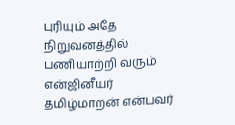புரியும் அதே நிறுவனத்தில் பணியாற்றி வரும் என்ஜினீயர் தமிழ்மாறன் என்பவர்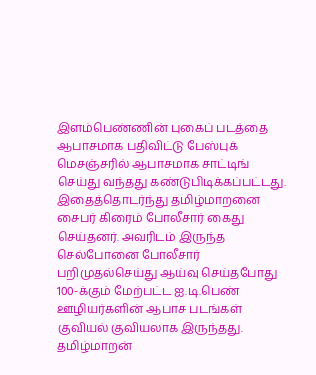இளம்பெண்ணின் புகைப் படத்தை ஆபாசமாக பதிவிட்டு பேஸ்புக் மெசஞ்சரில் ஆபாசமாக சாட்டிங் செய்து வந்தது கண்டுபிடிக்கப்பட்டது.
இதைத்தொடர்ந்து தமிழ்மாறனை சைபர் கிரைம் போலீசார் கைது செய்தனர். அவரிடம் இருந்த செல்போனை போலீசார் பறிமுதல்செய்து ஆய்வு செய்தபோது 100-க்கும் மேற்பட்ட ஐ.டி.பெண் ஊழியர்களின் ஆபாச படங்கள் குவியல் குவியலாக இருந்தது.
தமிழ்மாறன்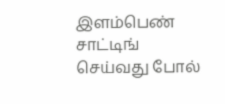இளம்பெண் சாட்டிங் செய்வது போல்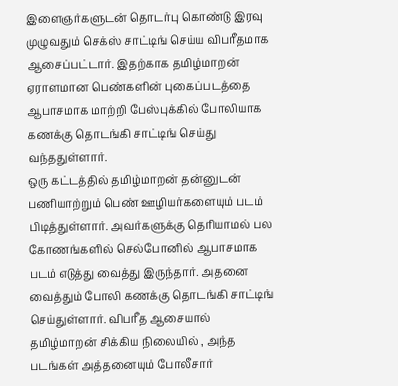இளைஞர்களுடன் தொடர்பு கொண்டு இரவு முழுவதும் செக்ஸ் சாட்டிங் செய்ய விபரீதமாக ஆசைப்பட்டார். இதற்காக தமிழ்மாறன் ஏராளமான பெண்களின் புகைப்படத்தை ஆபாசமாக மாற்றி பேஸ்புக்கில் போலியாக கணக்கு தொடங்கி சாட்டிங் செய்து வந்ததுள்ளார்.
ஒரு கட்டத்தில் தமிழ்மாறன் தன்னுடன் பணியாற்றும் பெண் ஊழியர்களையும் படம் பிடித்துள்ளார். அவர்களுக்கு தெரியாமல் பல கோணங்களில் செல்போனில் ஆபாசமாக படம் எடுத்து வைத்து இருந்தார். அதனை வைத்தும் போலி கணக்கு தொடங்கி சாட்டிங் செய்துள்ளார். விபரீத ஆசையால் தமிழ்மாறன் சிக்கிய நிலையில் , அந்த படங்கள் அத்தனையும் போலீசார்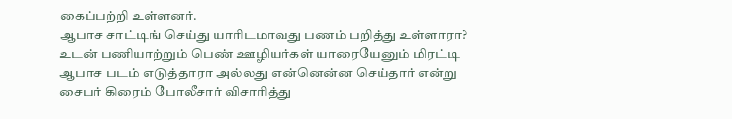கைப்பற்றி உள்ளனர்.
ஆபாச சாட்டிங் செய்து யாரிடமாவது பணம் பறித்து உள்ளாரா? உடன் பணியாற்றும் பெண் ஊழியர்கள் யாரையேனும் மிரட்டி ஆபாச படம் எடுத்தாரா அல்லது என்னென்ன செய்தார் என்று சைபர் கிரைம் போலீசார் விசாரித்து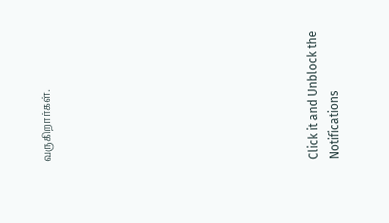வருகிறார்கள்.












Click it and Unblock the Notifications